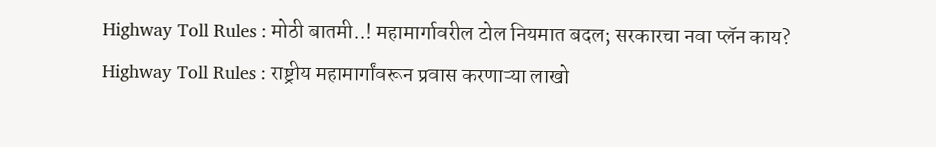Highway Toll Rules : मोठी बातमी..! महामार्गावरील टोल नियमात बदल; सरकारचा नवा प्लॅन काय?
Highway Toll Rules : राष्ट्रीय महामार्गांवरून प्रवास करणाऱ्या लाखो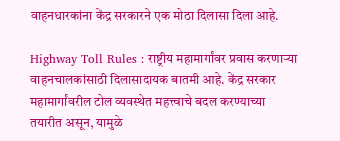वाहनधारकांना केंद्र सरकारने एक मोठा दिलासा दिला आहे.

Highway Toll Rules : राष्ट्रीय महामार्गांवर प्रवास करणाऱ्या वाहनचालकांसाठी दिलासादायक बातमी आहे. केंद्र सरकार महामार्गांवरील टोल व्यवस्थेत महत्त्वाचे बदल करण्याच्या तयारीत असून, यामुळे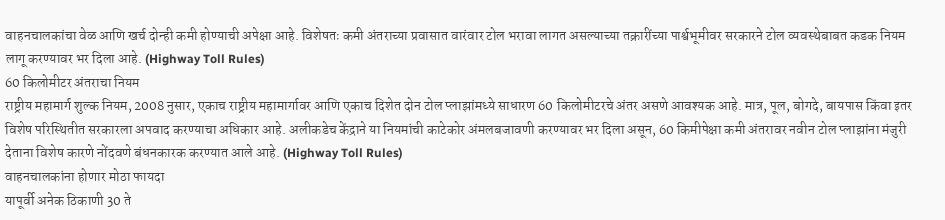वाहनचालकांचा वेळ आणि खर्च दोन्ही कमी होण्याची अपेक्षा आहे. विशेषतः कमी अंतराच्या प्रवासात वारंवार टोल भरावा लागत असल्याच्या तक्रारींच्या पार्श्वभूमीवर सरकारने टोल व्यवस्थेबाबत कडक नियम लागू करण्यावर भर दिला आहे. (Highway Toll Rules)
60 किलोमीटर अंतराचा नियम
राष्ट्रीय महामार्ग शुल्क नियम, 2008 नुसार, एकाच राष्ट्रीय महामार्गावर आणि एकाच दिशेत दोन टोल प्लाझांमध्ये साधारण 60 किलोमीटरचे अंतर असणे आवश्यक आहे. मात्र, पूल, बोगदे, बायपास किंवा इतर विशेष परिस्थितीत सरकारला अपवाद करण्याचा अधिकार आहे. अलीकडेच केंद्राने या नियमांची काटेकोर अंमलबजावणी करण्यावर भर दिला असून, 60 किमीपेक्षा कमी अंतरावर नवीन टोल प्लाझांना मंजुरी देताना विशेष कारणे नोंदवणे बंधनकारक करण्यात आले आहे. (Highway Toll Rules)
वाहनचालकांना होणार मोठा फायदा
यापूर्वी अनेक ठिकाणी 30 ते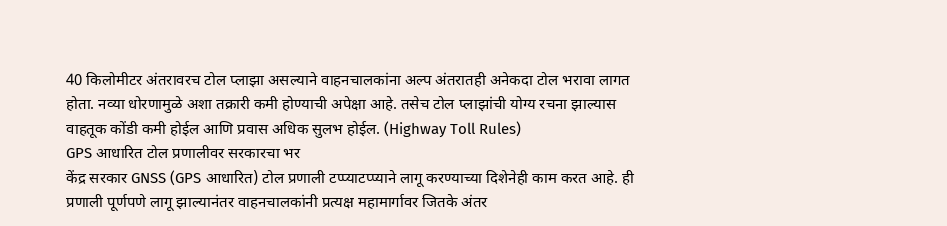40 किलोमीटर अंतरावरच टोल प्लाझा असल्याने वाहनचालकांना अल्प अंतरातही अनेकदा टोल भरावा लागत होता. नव्या धोरणामुळे अशा तक्रारी कमी होण्याची अपेक्षा आहे. तसेच टोल प्लाझांची योग्य रचना झाल्यास वाहतूक कोंडी कमी होईल आणि प्रवास अधिक सुलभ होईल. (Highway Toll Rules)
GPS आधारित टोल प्रणालीवर सरकारचा भर
केंद्र सरकार GNSS (GPS आधारित) टोल प्रणाली टप्प्याटप्प्याने लागू करण्याच्या दिशेनेही काम करत आहे. ही प्रणाली पूर्णपणे लागू झाल्यानंतर वाहनचालकांनी प्रत्यक्ष महामार्गावर जितके अंतर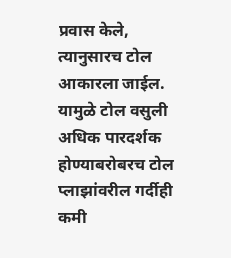प्रवास केले, त्यानुसारच टोल आकारला जाईल. यामुळे टोल वसुली अधिक पारदर्शक होण्याबरोबरच टोल प्लाझांवरील गर्दीही कमी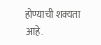होण्याची शक्यता आहे.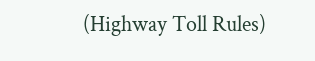(Highway Toll Rules)